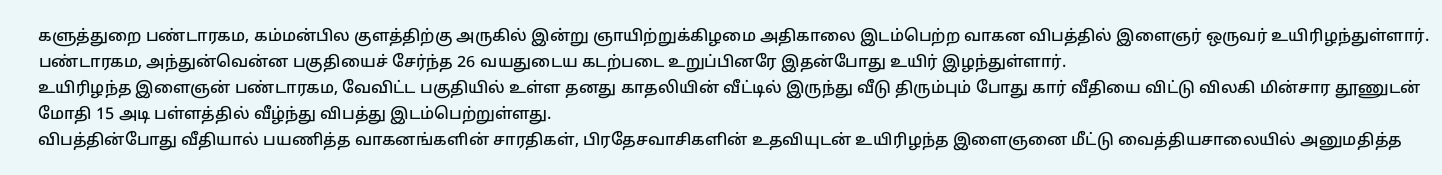களுத்துறை பண்டாரகம, கம்மன்பில குளத்திற்கு அருகில் இன்று ஞாயிற்றுக்கிழமை அதிகாலை இடம்பெற்ற வாகன விபத்தில் இளைஞர் ஒருவர் உயிரிழந்துள்ளார்.
பண்டாரகம, அந்துன்வென்ன பகுதியைச் சேர்ந்த 26 வயதுடைய கடற்படை உறுப்பினரே இதன்போது உயிர் இழந்துள்ளார்.
உயிரிழந்த இளைஞன் பண்டாரகம, வேவிட்ட பகுதியில் உள்ள தனது காதலியின் வீட்டில் இருந்து வீடு திரும்பும் போது கார் வீதியை விட்டு விலகி மின்சார தூணுடன் மோதி 15 அடி பள்ளத்தில் வீழ்ந்து விபத்து இடம்பெற்றுள்ளது.
விபத்தின்போது வீதியால் பயணித்த வாகனங்களின் சாரதிகள், பிரதேசவாசிகளின் உதவியுடன் உயிரிழந்த இளைஞனை மீட்டு வைத்தியசாலையில் அனுமதித்த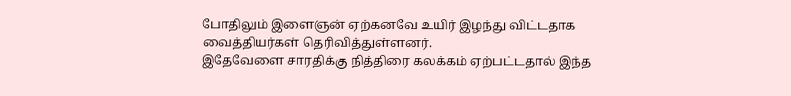போதிலும் இளைஞன் ஏற்கனவே உயிர் இழந்து விட்டதாக வைத்தியர்கள் தெரிவித்துள்ளனர்.
இதேவேளை சாரதிக்கு நித்திரை கலக்கம் ஏற்பட்டதால் இந்த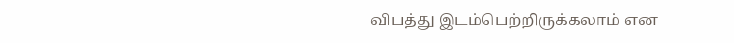விபத்து இடம்பெற்றிருக்கலாம் என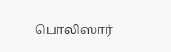பொலிஸார்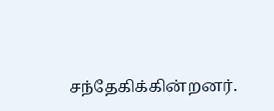சந்தேகிக்கின்றனர்.